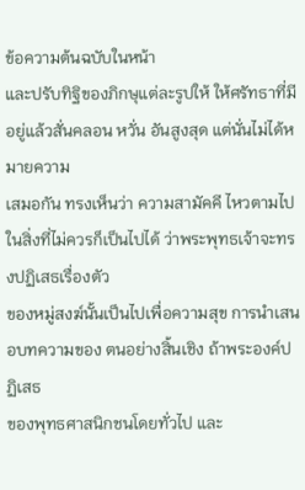ข้อความต้นฉบับในหน้า
และปรับทิฐิของภิกษุแต่ละรูปให้ ให้ศรัทธาที่มีอยู่แล้วสั่นคลอน หวั่น อันสูงสุด แต่นั่นไม่ได้หมายความ
เสมอกัน ทรงเห็นว่า ความสามัคคี ไหวตามไปในสิ่งที่ไม่ควรก็เป็นไปได้ ว่าพระพุทธเจ้าจะทรงปฏิเสธเรื่องตัว
ของหมู่สงฆ์นั้นเป็นไปเพื่อความสุข การนำเสนอบทความของ ตนอย่างสิ้นเชิง ถ้าพระองค์ปฏิเสธ
ของพุทธศาสนิกชนโดยทั่วไป และ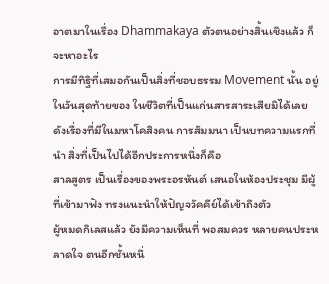อาตมาในเรื่อง Dhammakaya ตัวตนอย่างสิ้นเชิงแล้ว ก็จะหาอะไร
การมีทิฐิที่เสมอกันเป็นสิ่งที่ชอบธรรม Movement นั้น อยู่ในวันสุดท้ายของ ในชีวิตที่เป็นแก่นสารสาระเสียมิได้เลย
ดังเรื่องที่มีในมหาโคสิงคน การสัมมนา เป็นบทความแรกที่นำ สิ่งที่เป็นไปได้อีกประการหนึ่งก็คือ
สาลสูตร เป็นเรื่องของพระอรหันต์ เสนอในห้องประชุม มีผู้ที่เข้ามาฟัง ทรงแนะนำให้ปัญจวัคคีย์ได้เข้าถึงตัว
ผู้หมดกิเลสแล้ว ยังมีความเห็นที่ พอสมควร หลายคนประหลาดใจ ตนอีกชั้นหนึ่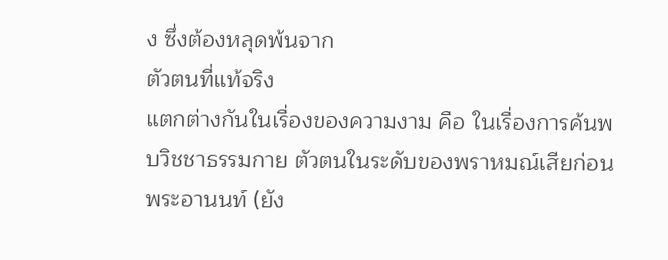ง ซึ่งต้องหลุดพ้นจาก
ตัวตนที่แท้จริง
แตกต่างกันในเรื่องของความงาม คือ ในเรื่องการค้นพบวิชชาธรรมกาย ตัวตนในระดับของพราหมณ์เสียก่อน
พระอานนท์ (ยัง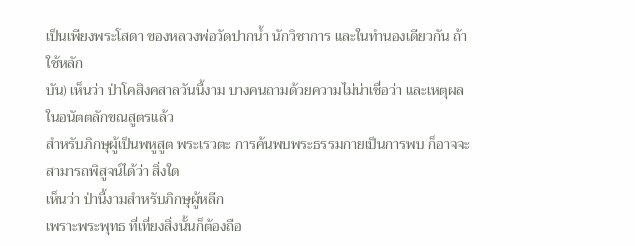เป็นเพียงพระโสดา ของหลวงพ่อวัดปากน้ำ นักวิชาการ และในทำนองเดียวกัน ถ้าใช้หลัก
บัน) เห็นว่า ป่าโคสิงคสาลวันนี้งาม บางคนถามด้วยความไม่น่าเชื่อว่า และเหตุผลในอนัตตลักขณสูตรแล้ว
สำหรับภิกษุผู้เป็นพหูสูต พระเรวตะ การค้นพบพระธรรมกายเป็นการพบ ก็อาจจะสามารถพิสูจน์ได้ว่า สิ่งใด
เห็นว่า ป่านี้งามสำหรับภิกษุผู้หลีก
เพราะพระพุทธ ที่เที่ยงสิ่งนั้นก็ต้องถือ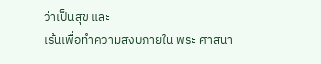ว่าเป็นสุข และ
เร้นเพื่อทำความสงบภายใน พระ ศาสนา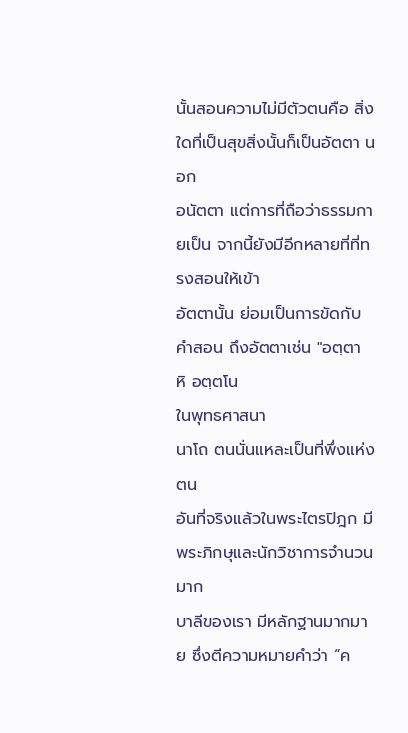นั้นสอนความไม่มีตัวตนคือ สิ่งใดที่เป็นสุขสิ่งนั้นก็เป็นอัตตา นอก
อนัตตา แต่การที่ถือว่าธรรมกายเป็น จากนี้ยังมีอีกหลายที่ที่ทรงสอนให้เข้า
อัตตานั้น ย่อมเป็นการขัดกับคำสอน ถึงอัตตาเช่น "อตฺตา หิ อตฺตโน
ในพุทธศาสนา
นาโถ ตนนั่นแหละเป็นที่พึ่งแห่งตน
อันที่จริงแล้วในพระไตรปิฎก มีพระภิกษุและนักวิชาการจำนวนมาก
บาลีของเรา มีหลักฐานมากมาย ซึ่งตีความหมายคำว่า “ค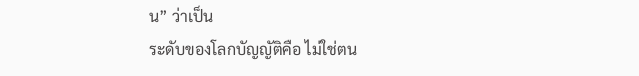น” ว่าเป็น
ระดับของโลกบัญญัติคือ ไม่ใช่ตน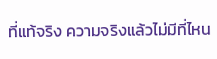ที่แท้จริง ความจริงแล้วไม่มีที่ไหน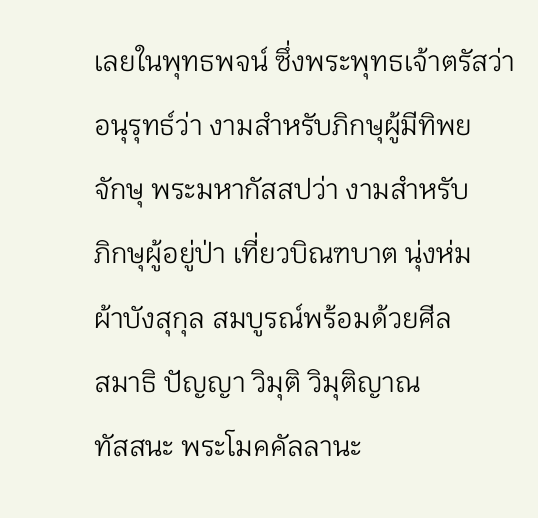เลยในพุทธพจน์ ซึ่งพระพุทธเจ้าตรัสว่า
อนุรุทธ์ว่า งามสำหรับภิกษุผู้มีทิพย
จักษุ พระมหากัสสปว่า งามสำหรับ
ภิกษุผู้อยู่ป่า เที่ยวบิณฑบาต นุ่งห่ม
ผ้าบังสุกุล สมบูรณ์พร้อมด้วยศีล
สมาธิ ปัญญา วิมุติ วิมุติญาณ
ทัสสนะ พระโมคคัลลานะ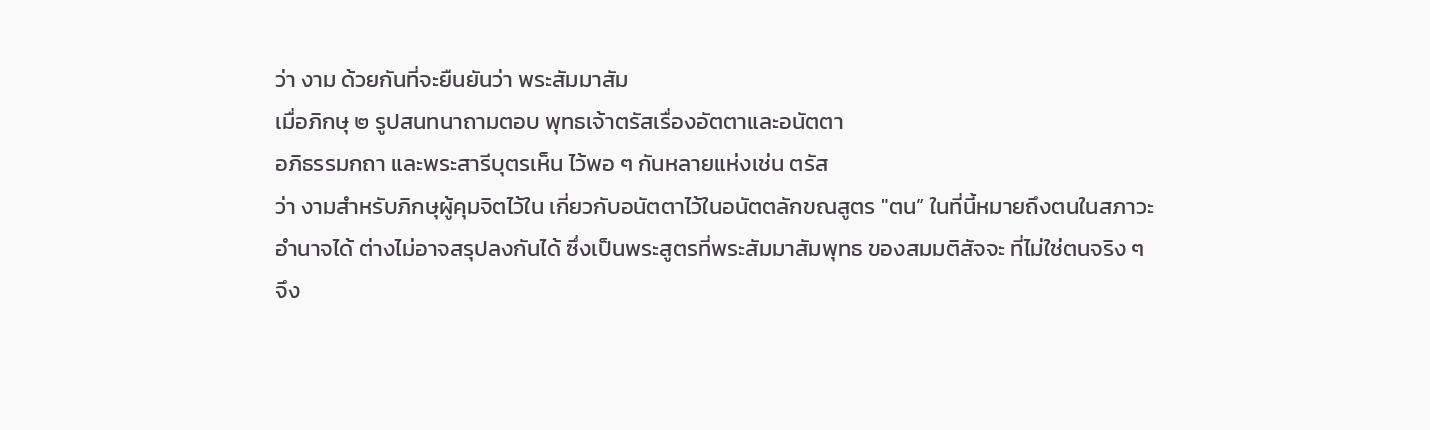ว่า งาม ด้วยกันที่จะยืนยันว่า พระสัมมาสัม
เมื่อภิกษุ ๒ รูปสนทนาถามตอบ พุทธเจ้าตรัสเรื่องอัตตาและอนัตตา
อภิธรรมกถา และพระสารีบุตรเห็น ไว้พอ ๆ กันหลายแห่งเช่น ตรัส
ว่า งามสำหรับภิกษุผู้คุมจิตไว้ใน เกี่ยวกับอนัตตาไว้ในอนัตตลักขณสูตร "ตน” ในที่นี้หมายถึงตนในสภาวะ
อำนาจได้ ต่างไม่อาจสรุปลงกันได้ ซึ่งเป็นพระสูตรที่พระสัมมาสัมพุทธ ของสมมติสัจจะ ที่ไม่ใช่ตนจริง ๆ
จึง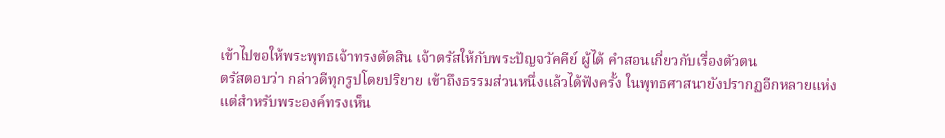เข้าไปขอให้พระพุทธเจ้าทรงตัดสิน เจ้าตรัสให้กับพระปัญจวัคคีย์ ผู้ได้ คำสอนเกี่ยวกับเรื่องตัวตน
ตรัสตอบว่า กล่าวดีทุกรูปโดยปริยาย เข้าถึงธรรมส่วนหนึ่งแล้วได้ฟังครั้ง ในพุทธศาสนายังปรากฏอีกหลายแห่ง
แต่สำหรับพระองค์ทรงเห็น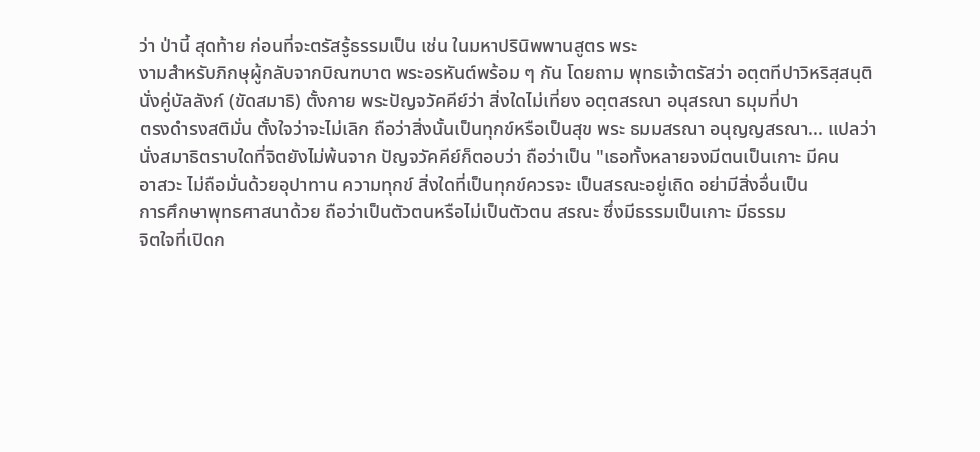ว่า ป่านี้ สุดท้าย ก่อนที่จะตรัสรู้ธรรมเป็น เช่น ในมหาปรินิพพานสูตร พระ
งามสำหรับภิกษุผู้กลับจากบิณฑบาต พระอรหันต์พร้อม ๆ กัน โดยถาม พุทธเจ้าตรัสว่า อตฺตทีปาวิหริสฺสนฺติ
นั่งคู่บัลลังก์ (ขัดสมาธิ) ตั้งกาย พระปัญจวัคคีย์ว่า สิ่งใดไม่เที่ยง อตฺตสรณา อนุสรณา ธมุมที่ปา
ตรงดำรงสติมั่น ตั้งใจว่าจะไม่เลิก ถือว่าสิ่งนั้นเป็นทุกข์หรือเป็นสุข พระ ธมมสรณา อนุญญสรณา... แปลว่า
นั่งสมาธิตราบใดที่จิตยังไม่พ้นจาก ปัญจวัคคีย์ก็ตอบว่า ถือว่าเป็น "เธอทั้งหลายจงมีตนเป็นเกาะ มีคน
อาสวะ ไม่ถือมั่นด้วยอุปาทาน ความทุกข์ สิ่งใดที่เป็นทุกข์ควรจะ เป็นสรณะอยู่เถิด อย่ามีสิ่งอื่นเป็น
การศึกษาพุทธศาสนาด้วย ถือว่าเป็นตัวตนหรือไม่เป็นตัวตน สรณะ ซึ่งมีธรรมเป็นเกาะ มีธรรม
จิตใจที่เปิดก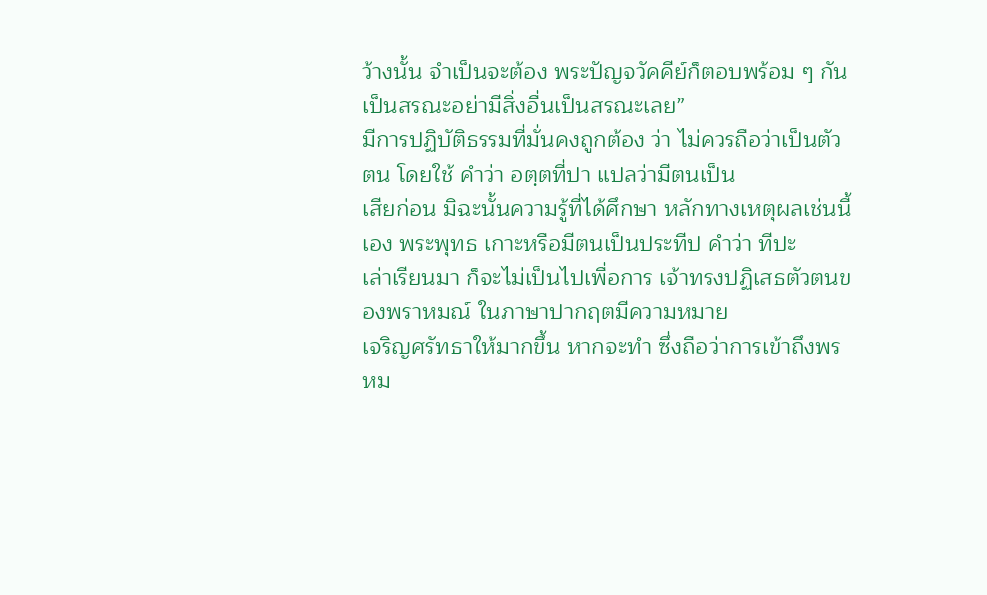ว้างนั้น จำเป็นจะต้อง พระปัญจวัคคีย์ก็ตอบพร้อม ๆ กัน เป็นสรณะอย่ามีสิ่งอื่นเป็นสรณะเลย”
มีการปฏิบัติธรรมที่มั่นคงถูกต้อง ว่า ไม่ควรถือว่าเป็นตัวตน โดยใช้ คำว่า อตฺตที่ปา แปลว่ามีตนเป็น
เสียก่อน มิฉะนั้นความรู้ที่ได้ศึกษา หลักทางเหตุผลเช่นนี้เอง พระพุทธ เกาะหรือมีตนเป็นประทีป คำว่า ทีปะ
เล่าเรียนมา ก็จะไม่เป็นไปเพื่อการ เจ้าทรงปฏิเสธตัวตนของพราหมณ์ ในภาษาปากฤตมีความหมาย
เจริญศรัทธาให้มากขึ้น หากจะทำ ซึ่งถือว่าการเข้าถึงพรหม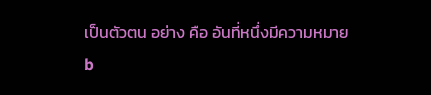เป็นตัวตน อย่าง คือ อันที่หนึ่งมีความหมาย
b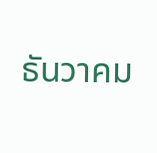ธันวาคม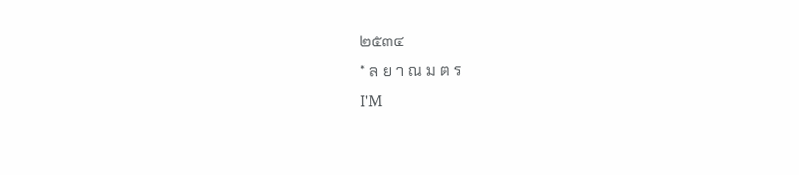๒๕๓๔
* ล ย า ณ ม ต ร
I'M